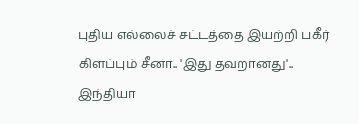புதிய எல்லைச் சட்டத்தை இயற்றி பகீர் கிளப்பும் சீனா.. 'இது தவறானது'.. இந்தியா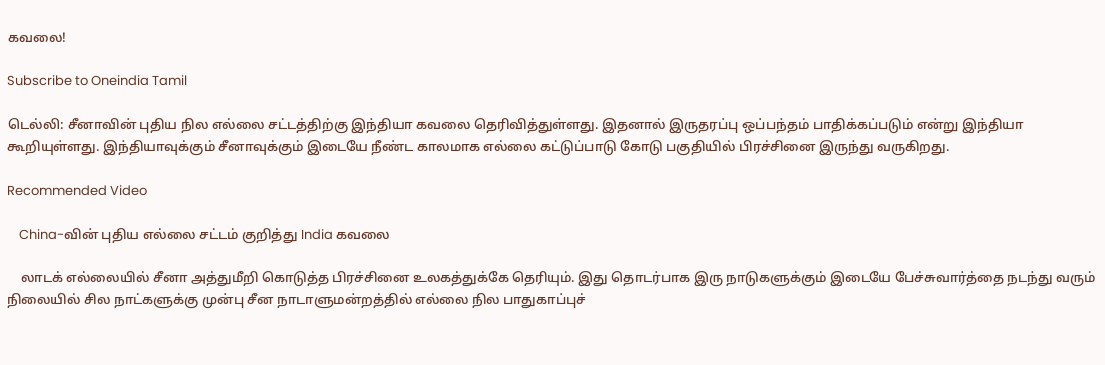கவலை!

Subscribe to Oneindia Tamil

டெல்லி: சீனாவின் புதிய நில எல்லை சட்டத்திற்கு இந்தியா கவலை தெரிவித்துள்ளது. இதனால் இருதரப்பு ஒப்பந்தம் பாதிக்கப்படும் என்று இந்தியா கூறியுள்ளது. இந்தியாவுக்கும் சீனாவுக்கும் இடையே நீண்ட காலமாக எல்லை கட்டுப்பாடு கோடு பகுதியில் பிரச்சினை இருந்து வருகிறது.

Recommended Video

    China-வின் புதிய எல்லை சட்டம் குறித்து India கவலை

    லாடக் எல்லையில் சீனா அத்துமீறி கொடுத்த பிரச்சினை உலகத்துக்கே தெரியும். இது தொடர்பாக இரு நாடுகளுக்கும் இடையே பேச்சுவார்த்தை நடந்து வரும் நிலையில் சில நாட்களுக்கு முன்பு சீன நாடாளுமன்றத்தில் எல்லை நில பாதுகாப்புச்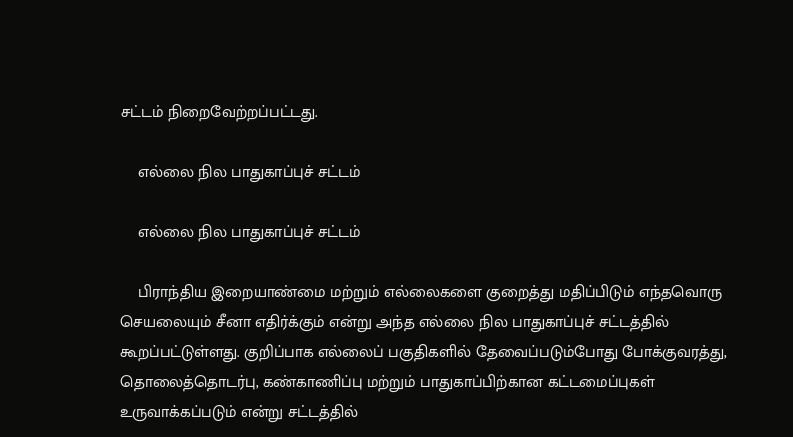சட்டம் நிறைவேற்றப்பட்டது.

    எல்லை நில பாதுகாப்புச் சட்டம்

    எல்லை நில பாதுகாப்புச் சட்டம்

    பிராந்திய இறையாண்மை மற்றும் எல்லைகளை குறைத்து மதிப்பிடும் எந்தவொரு செயலையும் சீனா எதிர்க்கும் என்று அந்த எல்லை நில பாதுகாப்புச் சட்டத்தில் கூறப்பட்டுள்ளது. குறிப்பாக எல்லைப் பகுதிகளில் தேவைப்படும்போது போக்குவரத்து, தொலைத்தொடர்பு, கண்காணிப்பு மற்றும் பாதுகாப்பிற்கான கட்டமைப்புகள் உருவாக்கப்படும் என்று சட்டத்தில்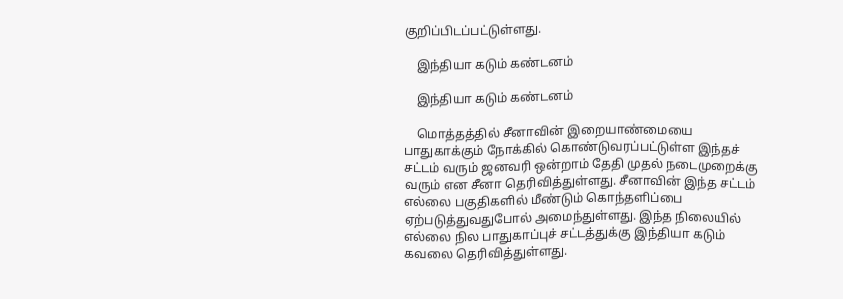குறிப்பிடப்பட்டுள்ளது.

    இந்தியா கடும் கண்டனம்

    இந்தியா கடும் கண்டனம்

    மொத்தத்தில் சீனாவின் இறையாண்மையை பாதுகாக்கும் நோக்கில் கொண்டுவரப்பட்டுள்ள இந்தச் சட்டம் வரும் ஜனவரி ஒன்றாம் தேதி முதல் நடைமுறைக்கு வரும் என சீனா தெரிவித்துள்ளது. சீனாவின் இந்த சட்டம் எல்லை பகுதிகளில் மீண்டும் கொந்தளிப்பை ஏற்படுத்துவதுபோல் அமைந்துள்ளது. இந்த நிலையில் எல்லை நில பாதுகாப்புச் சட்டத்துக்கு இந்தியா கடும் கவலை தெரிவித்துள்ளது.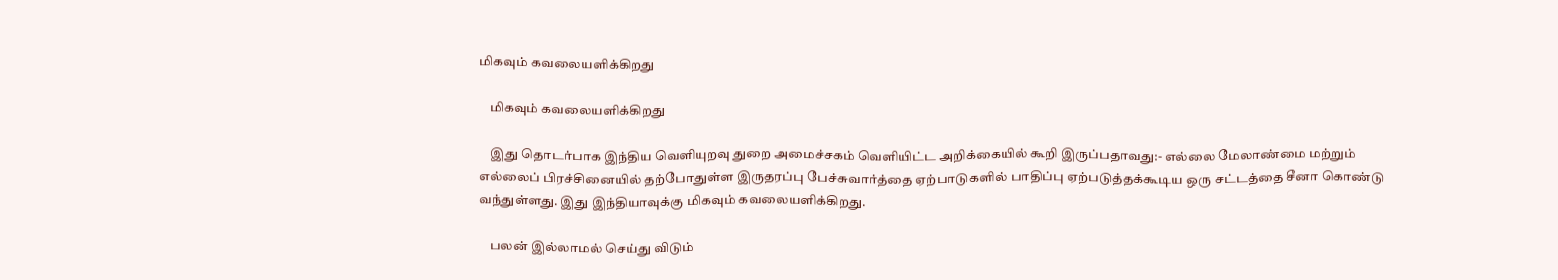மிகவும் கவலையளிக்கிறது

    மிகவும் கவலையளிக்கிறது

    இது தொடர்பாக இந்திய வெளியுறவு துறை அமைச்சகம் வெளியிட்ட அறிக்கையில் கூறி இருப்பதாவது:- எல்லை மேலாண்மை மற்றும் எல்லைப் பிரச்சினையில் தற்போதுள்ள இருதரப்பு பேச்சுவார்த்தை ஏற்பாடுகளில் பாதிப்பு ஏற்படுத்தக்கூடிய ஒரு சட்டத்தை சீனா கொண்டு வந்துள்ளது. இது இந்தியாவுக்கு மிகவும் கவலையளிக்கிறது.

    பலன் இல்லாமல் செய்து விடும்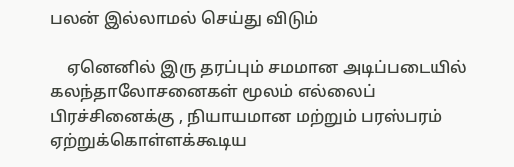பலன் இல்லாமல் செய்து விடும்

    ஏனெனில் இரு தரப்பும் சமமான அடிப்படையில் கலந்தாலோசனைகள் மூலம் எல்லைப் பிரச்சினைக்கு , நியாயமான மற்றும் பரஸ்பரம் ஏற்றுக்கொள்ளக்கூடிய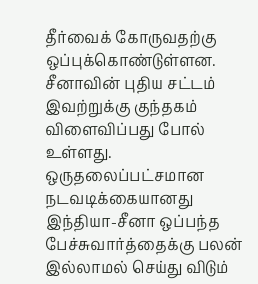தீர்வைக் கோருவதற்கு ஒப்புக்கொண்டுள்ளன. சீனாவின் புதிய சட்டம் இவற்றுக்கு குந்தகம் விளைவிப்பது போல் உள்ளது. ஒருதலைப்பட்சமான நடவடிக்கையானது இந்தியா-சீனா ஒப்பந்த பேச்சுவார்த்தைக்கு பலன் இல்லாமல் செய்து விடும்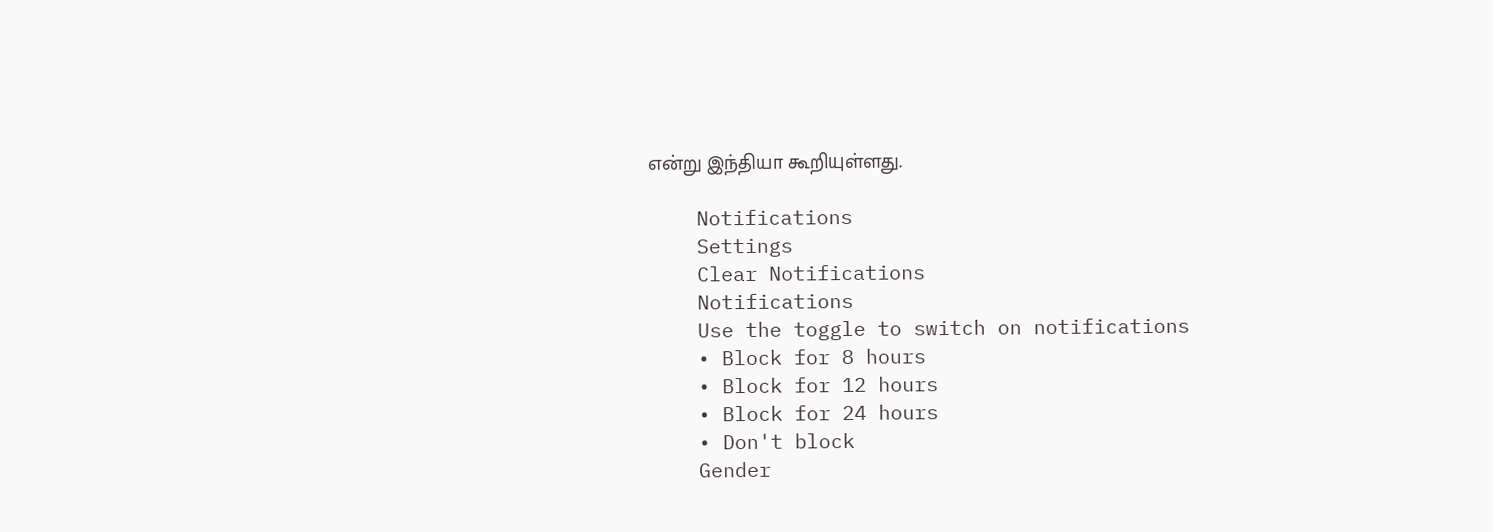என்று இந்தியா கூறியுள்ளது.

    Notifications
    Settings
    Clear Notifications
    Notifications
    Use the toggle to switch on notifications
    • Block for 8 hours
    • Block for 12 hours
    • Block for 24 hours
    • Don't block
    Gender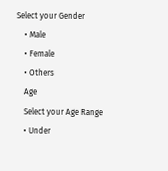Select your Gender
    • Male
    • Female
    • Others
    Age
    Select your Age Range
    • Under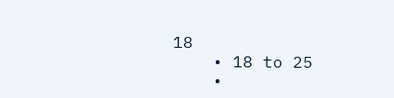18
    • 18 to 25
    •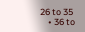26 to 35
    • 36 to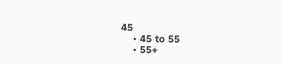45
    • 45 to 55
    • 55+